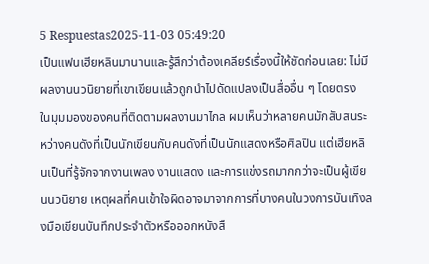5 Respuestas2025-11-03 05:49:20
เป็นแฟนเฮียหลินมานานและรู้สึกว่าต้องเคลียร์เรื่องนี้ให้ชัดก่อนเลย: ไม่มีผลงานนวนิยายที่เขาเขียนแล้วถูกนำไปดัดแปลงเป็นสื่ออื่น ๆ โดยตรง
ในมุมมองของคนที่ติดตามผลงานมาไกล ผมเห็นว่าหลายคนมักสับสนระหว่างคนดังที่เป็นนักเขียนกับคนดังที่เป็นนักแสดงหรือศิลปิน แต่เฮียหลินเป็นที่รู้จักจากงานเพลง งานแสดง และการแข่งรถมากกว่าจะเป็นผู้เขียนนวนิยาย เหตุผลที่คนเข้าใจผิดอาจมาจากการที่บางคนในวงการบันเทิงลงมือเขียนบันทึกประจำตัวหรือออกหนังสื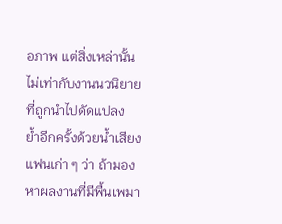อภาพ แต่สิ่งเหล่านั้นไม่เท่ากับงานนวนิยายที่ถูกนำไปดัดแปลง
ย้ำอีกครั้งด้วยน้ำเสียงแฟนเก่า ๆ ว่า ถ้ามองหาผลงานที่มีพื้นเพมา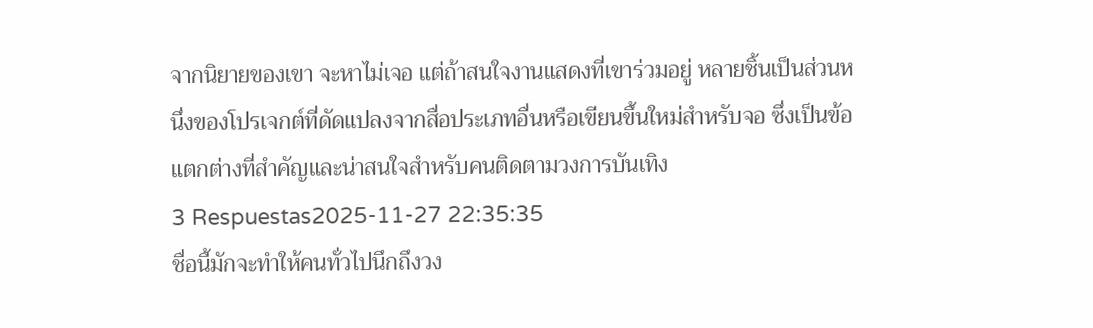จากนิยายของเขา จะหาไม่เจอ แต่ถ้าสนใจงานแสดงที่เขาร่วมอยู่ หลายชิ้นเป็นส่วนหนึ่งของโปรเจกต์ที่ดัดแปลงจากสื่อประเภทอื่นหรือเขียนขึ้นใหม่สำหรับจอ ซึ่งเป็นข้อแตกต่างที่สำคัญและน่าสนใจสำหรับคนติดตามวงการบันเทิง
3 Respuestas2025-11-27 22:35:35
ชื่อนี้มักจะทำให้คนทั่วไปนึกถึงวง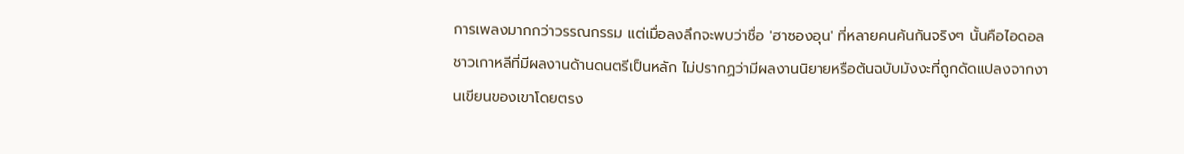การเพลงมากกว่าวรรณกรรม แต่เมื่อลงลึกจะพบว่าชื่อ 'ฮาซองอุน' ที่หลายคนค้นกันจริงๆ นั้นคือไอดอลชาวเกาหลีที่มีผลงานด้านดนตรีเป็นหลัก ไม่ปรากฏว่ามีผลงานนิยายหรือต้นฉบับมังงะที่ถูกดัดแปลงจากงานเขียนของเขาโดยตรง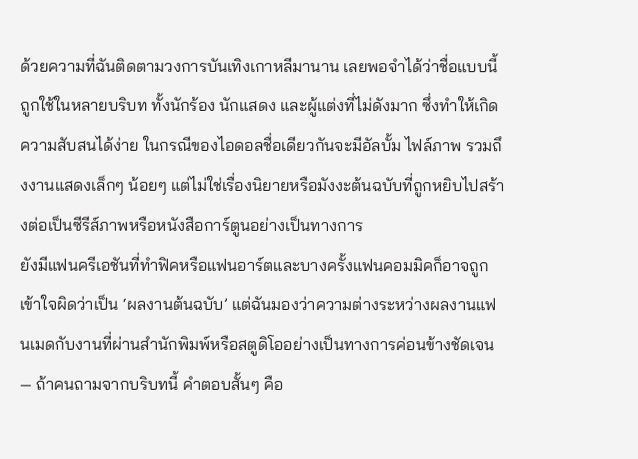ด้วยความที่ฉันติดตามวงการบันเทิงเกาหลีมานาน เลยพอจำได้ว่าชื่อแบบนี้ถูกใช้ในหลายบริบท ทั้งนักร้อง นักแสดง และผู้แต่งที่ไม่ดังมาก ซึ่งทำให้เกิดความสับสนได้ง่าย ในกรณีของไอดอลชื่อเดียวกันจะมีอัลบั้ม ไฟล์ภาพ รวมถึงงานแสดงเล็กๆ น้อยๆ แต่ไม่ใช่เรื่องนิยายหรือมังงะต้นฉบับที่ถูกหยิบไปสร้างต่อเป็นซีรีส์ภาพหรือหนังสือการ์ตูนอย่างเป็นทางการ
ยังมีแฟนครีเอชันที่ทำฟิคหรือแฟนอาร์ตและบางครั้งแฟนคอมมิคก็อาจถูกเข้าใจผิดว่าเป็น ‘ผลงานต้นฉบับ’ แต่ฉันมองว่าความต่างระหว่างผลงานแฟนเมดกับงานที่ผ่านสำนักพิมพ์หรือสตูดิโออย่างเป็นทางการค่อนข้างชัดเจน — ถ้าคนถามจากบริบทนี้ คำตอบสั้นๆ คือ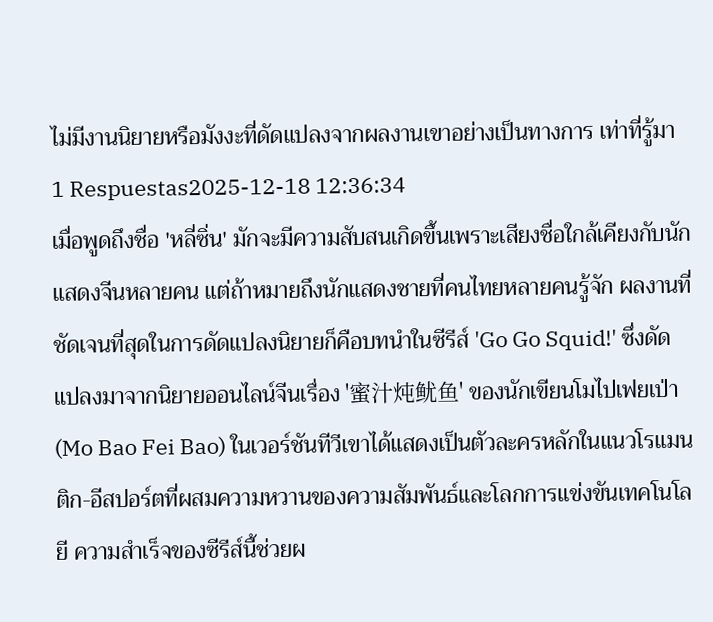ไม่มีงานนิยายหรือมังงะที่ดัดแปลงจากผลงานเขาอย่างเป็นทางการ เท่าที่รู้มา
1 Respuestas2025-12-18 12:36:34
เมื่อพูดถึงชื่อ 'หลี่ซิ่น' มักจะมีความสับสนเกิดขึ้นเพราะเสียงชื่อใกล้เคียงกับนักแสดงจีนหลายคน แต่ถ้าหมายถึงนักแสดงชายที่คนไทยหลายคนรู้จัก ผลงานที่ชัดเจนที่สุดในการดัดแปลงนิยายก็คือบทนำในซีรีส์ 'Go Go Squid!' ซึ่งดัดแปลงมาจากนิยายออนไลน์จีนเรื่อง '蜜汁炖鱿鱼' ของนักเขียนโมไปเฟยเป่า (Mo Bao Fei Bao) ในเวอร์ชันทีวีเขาได้แสดงเป็นตัวละครหลักในแนวโรแมนติก-อีสปอร์ตที่ผสมความหวานของความสัมพันธ์และโลกการแข่งขันเทคโนโลยี ความสำเร็จของซีรีส์นี้ช่วยผ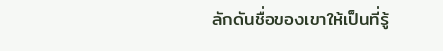ลักดันชื่อของเขาให้เป็นที่รู้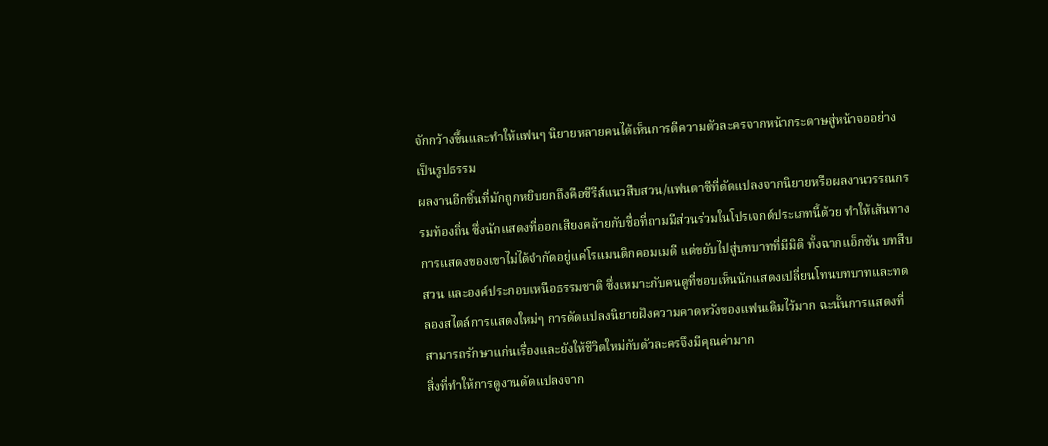จักกว้างขึ้นและทำให้แฟนๆ นิยายหลายคนได้เห็นการตีความตัวละครจากหน้ากระดาษสู่หน้าจออย่างเป็นรูปธรรม
ผลงานอีกชิ้นที่มักถูกหยิบยกถึงคือซีรีส์แนวสืบสวน/แฟนตาซีที่ดัดแปลงจากนิยายหรือผลงานวรรณกรรมท้องถิ่น ซึ่งนักแสดงที่ออกเสียงคล้ายกับชื่อที่ถามมีส่วนร่วมในโปรเจกต์ประเภทนี้ด้วย ทำให้เส้นทางการแสดงของเขาไม่ได้จำกัดอยู่แค่โรแมนติกคอมเมดี แต่ขยับไปสู่บทบาทที่มีมิติ ทั้งฉากแอ็กชัน บทสืบสวน และองค์ประกอบเหนือธรรมชาติ ซึ่งเหมาะกับคนดูที่ชอบเห็นนักแสดงเปลี่ยนโทนบทบาทและทดลองสไตล์การแสดงใหม่ๆ การดัดแปลงนิยายฝังความคาดหวังของแฟนเดิมไว้มาก ฉะนั้นการแสดงที่สามารถรักษาแก่นเรื่องและยังให้ชีวิตใหม่กับตัวละครจึงมีคุณค่ามาก
สิ่งที่ทำให้การดูงานดัดแปลงจาก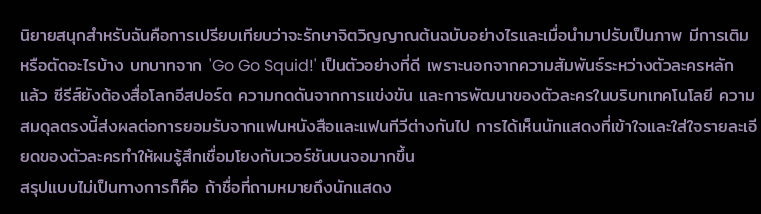นิยายสนุกสำหรับฉันคือการเปรียบเทียบว่าจะรักษาจิตวิญญาณต้นฉบับอย่างไรและเมื่อนำมาปรับเป็นภาพ มีการเติมหรือตัดอะไรบ้าง บทบาทจาก 'Go Go Squid!' เป็นตัวอย่างที่ดี เพราะนอกจากความสัมพันธ์ระหว่างตัวละครหลักแล้ว ซีรีส์ยังต้องสื่อโลกอีสปอร์ต ความกดดันจากการแข่งขัน และการพัฒนาของตัวละครในบริบทเทคโนโลยี ความสมดุลตรงนี้ส่งผลต่อการยอมรับจากแฟนหนังสือและแฟนทีวีต่างกันไป การได้เห็นนักแสดงที่เข้าใจและใส่ใจรายละเอียดของตัวละครทำให้ผมรู้สึกเชื่อมโยงกับเวอร์ชันบนจอมากขึ้น
สรุปแบบไม่เป็นทางการก็คือ ถ้าชื่อที่ถามหมายถึงนักแสดง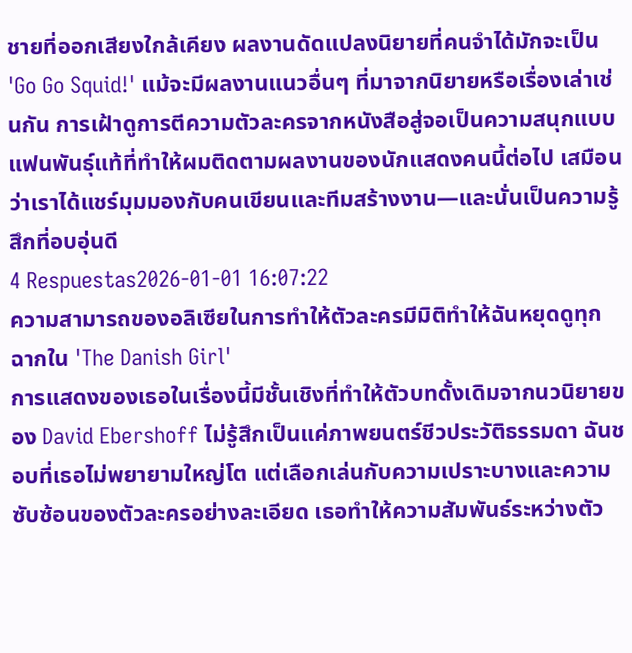ชายที่ออกเสียงใกล้เคียง ผลงานดัดแปลงนิยายที่คนจำได้มักจะเป็น 'Go Go Squid!' แม้จะมีผลงานแนวอื่นๆ ที่มาจากนิยายหรือเรื่องเล่าเช่นกัน การเฝ้าดูการตีความตัวละครจากหนังสือสู่จอเป็นความสนุกแบบแฟนพันธ์ุแท้ที่ทำให้ผมติดตามผลงานของนักแสดงคนนี้ต่อไป เสมือนว่าเราได้แชร์มุมมองกับคนเขียนและทีมสร้างงาน—และนั่นเป็นความรู้สึกที่อบอุ่นดี
4 Respuestas2026-01-01 16:07:22
ความสามารถของอลิเซียในการทำให้ตัวละครมีมิติทำให้ฉันหยุดดูทุกฉากใน 'The Danish Girl'
การแสดงของเธอในเรื่องนี้มีชั้นเชิงที่ทำให้ตัวบทดั้งเดิมจากนวนิยายของ David Ebershoff ไม่รู้สึกเป็นแค่ภาพยนตร์ชีวประวัติธรรมดา ฉันชอบที่เธอไม่พยายามใหญ่โต แต่เลือกเล่นกับความเปราะบางและความซับซ้อนของตัวละครอย่างละเอียด เธอทำให้ความสัมพันธ์ระหว่างตัว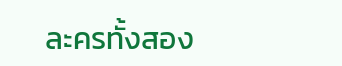ละครทั้งสอง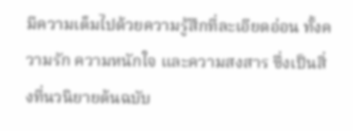มีความเต็มไปด้วยความรู้สึกที่ละเอียดอ่อน ทั้งความรัก ความหนักใจ และความสงสาร ซึ่งเป็นสิ่งที่นวนิยายต้นฉบับ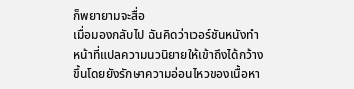ก็พยายามจะสื่อ
เมื่อมองกลับไป ฉันคิดว่าเวอร์ชันหนังทำหน้าที่แปลความนวนิยายให้เข้าถึงได้กว้างขึ้นโดยยังรักษาความอ่อนไหวของเนื้อหา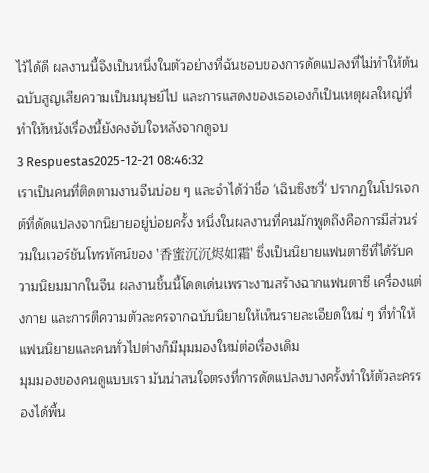ไว้ได้ดี ผลงานนี้จึงเป็นหนึ่งในตัวอย่างที่ฉันชอบของการดัดแปลงที่ไม่ทำให้ต้นฉบับสูญเสียความเป็นมนุษย์ไป และการแสดงของเธอเองก็เป็นเหตุผลใหญ่ที่ทำให้หนังเรื่องนี้ยังคงจับใจหลังจากดูจบ
3 Respuestas2025-12-21 08:46:32
เราเป็นคนที่ติดตามงานจีนบ่อย ๆ และจำได้ว่าชื่อ 'เฉินซิงซวี่' ปรากฏในโปรเจกต์ที่ดัดแปลงจากนิยายอยู่บ่อยครั้ง หนึ่งในผลงานที่คนมักพูดถึงคือการมีส่วนร่วมในเวอร์ชันโทรทัศน์ของ '香蜜沉沉烬如霜' ซึ่งเป็นนิยายแฟนตาซีที่ได้รับความนิยมมากในจีน ผลงานชิ้นนี้โดดเด่นเพราะงานสร้างฉากแฟนตาซี เครื่องแต่งกาย และการตีความตัวละครจากฉบับนิยายให้เห็นรายละเอียดใหม่ ๆ ที่ทำให้แฟนนิยายและคนทั่วไปต่างก็มีมุมมองใหม่ต่อเรื่องเดิม
มุมมองของคนดูแบบเรา มันน่าสนใจตรงที่การดัดแปลงบางครั้งทำให้ตัวละครรองได้พื้น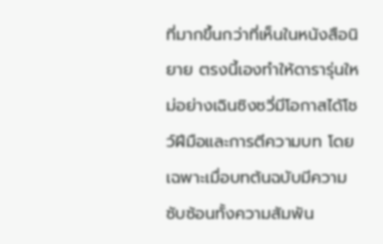ที่มากขึ้นกว่าที่เห็นในหนังสือนิยาย ตรงนี้เองทำให้ดารารุ่นใหม่อย่างเฉินซิงซวี่มีโอกาสได้โชว์ฝีมือและการตีความบท โดยเฉพาะเมื่อบทต้นฉบับมีความซับซ้อนทั้งความสัมพัน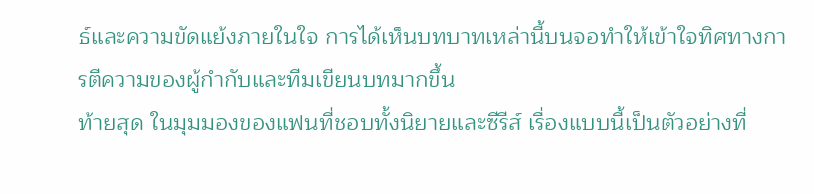ธ์และความขัดแย้งภายในใจ การได้เห็นบทบาทเหล่านี้บนจอทำให้เข้าใจทิศทางการตีความของผู้กำกับและทีมเขียนบทมากขึ้น
ท้ายสุด ในมุมมองของแฟนที่ชอบทั้งนิยายและซีรีส์ เรื่องแบบนี้เป็นตัวอย่างที่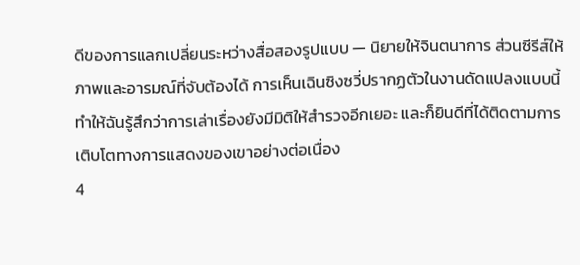ดีของการแลกเปลี่ยนระหว่างสื่อสองรูปแบบ — นิยายให้จินตนาการ ส่วนซีรีส์ให้ภาพและอารมณ์ที่จับต้องได้ การเห็นเฉินซิงซวี่ปรากฏตัวในงานดัดแปลงแบบนี้ทำให้ฉันรู้สึกว่าการเล่าเรื่องยังมีมิติให้สำรวจอีกเยอะ และก็ยินดีที่ได้ติดตามการเติบโตทางการแสดงของเขาอย่างต่อเนื่อง
4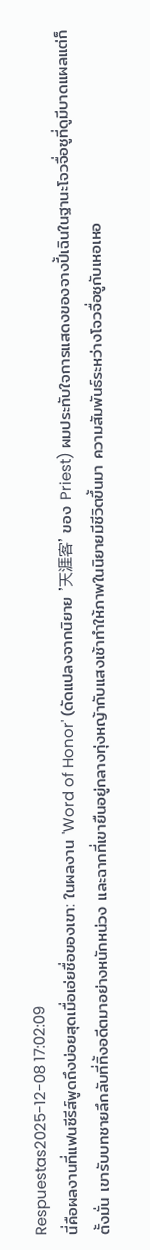Respuestas2025-12-08 17:02:09
นี่คือผลงานที่แฟนซีรีส์พูดถึงบ่อยสุดเมื่อเอ่ยชื่อของเขา: ในผลงาน 'Word of Honor' (ดัดแปลงจากนิยาย '天涯客' ของ Priest) ผมประทับใจการแสดงของจางปี้เฉินในฐานะโจวจื่อซูที่ดูมีบาดแผลแต่ก็ตั้งมั่น เขารับบทชายลึกลับที่ทิ้งอดีตมาอย่างหนักหน่วง และฉากที่เขายืนอยู่กลางทุ่งหญ้ากับแสงเช้าทำให้ภาพในนิยายมีชีวิตขึ้นมา ความสัมพันธ์ระหว่างโจวจื่อซูกับเหอเหอ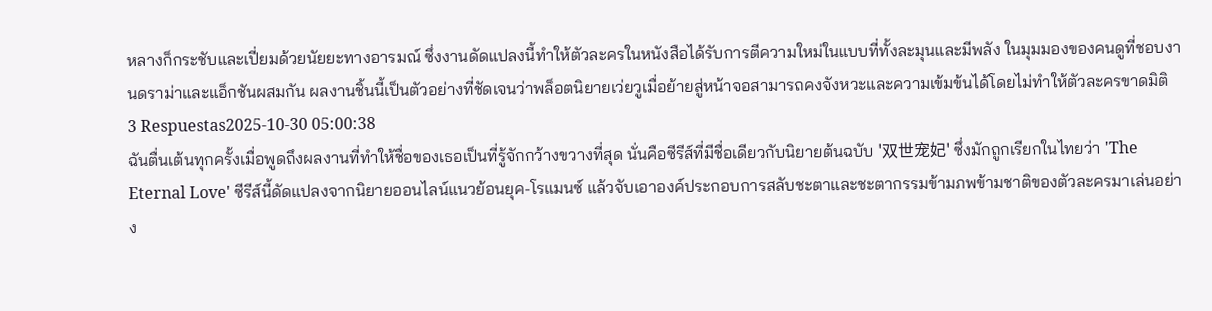หลางก็กระชับและเปี่ยมด้วยนัยยะทางอารมณ์ ซึ่งงานดัดแปลงนี้ทำให้ตัวละครในหนังสือได้รับการตีความใหม่ในแบบที่ทั้งละมุนและมีพลัง ในมุมมองของคนดูที่ชอบงานดราม่าและแอ็กชันผสมกัน ผลงานชิ้นนี้เป็นตัวอย่างที่ชัดเจนว่าพล็อตนิยายเว่ยวูเมื่อย้ายสู่หน้าจอสามารถคงจังหวะและความเข้มข้นได้โดยไม่ทำให้ตัวละครขาดมิติ
3 Respuestas2025-10-30 05:00:38
ฉันตื่นเต้นทุกครั้งเมื่อพูดถึงผลงานที่ทำให้ชื่อของเธอเป็นที่รู้จักกว้างขวางที่สุด นั่นคือซีรีส์ที่มีชื่อเดียวกับนิยายต้นฉบับ '双世宠妃' ซึ่งมักถูกเรียกในไทยว่า 'The Eternal Love' ซีรีส์นี้ดัดแปลงจากนิยายออนไลน์แนวย้อนยุค-โรแมนซ์ แล้วจับเอาองค์ประกอบการสลับชะตาและชะตากรรมข้ามภพข้ามชาติของตัวละครมาเล่นอย่าง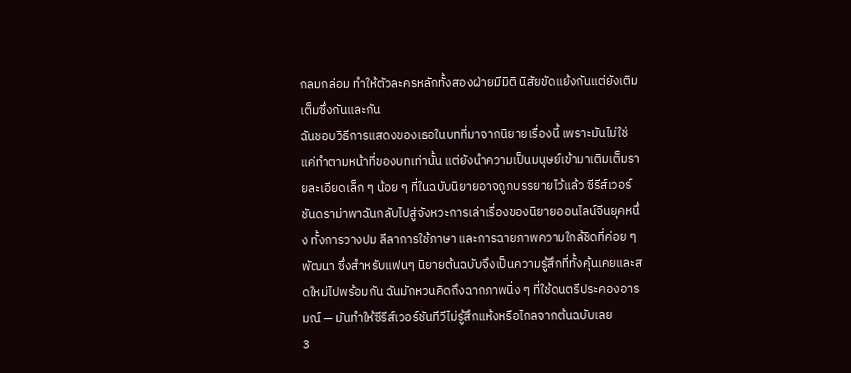กลมกล่อม ทำให้ตัวละครหลักทั้งสองฝ่ายมีมิติ นิสัยขัดแย้งกันแต่ยังเติมเต็มซึ่งกันและกัน
ฉันชอบวิธีการแสดงของเธอในบทที่มาจากนิยายเรื่องนี้ เพราะมันไม่ใช่แค่ทำตามหน้าที่ของบทเท่านั้น แต่ยังนำความเป็นมนุษย์เข้ามาเติมเต็มรายละเอียดเล็ก ๆ น้อย ๆ ที่ในฉบับนิยายอาจถูกบรรยายไว้แล้ว ซีรีส์เวอร์ชันดราม่าพาฉันกลับไปสู่จังหวะการเล่าเรื่องของนิยายออนไลน์จีนยุคหนึ่ง ทั้งการวางปม ลีลาการใช้ภาษา และการฉายภาพความใกล้ชิดที่ค่อย ๆ พัฒนา ซึ่งสำหรับแฟนๆ นิยายต้นฉบับจึงเป็นความรู้สึกที่ทั้งคุ้นเคยและสดใหม่ไปพร้อมกัน ฉันมักหวนคิดถึงฉากภาพนิ่ง ๆ ที่ใช้ดนตรีประคองอารมณ์ — มันทำให้ซีรีส์เวอร์ชันทีวีไม่รู้สึกแห้งหรือไกลจากต้นฉบับเลย
3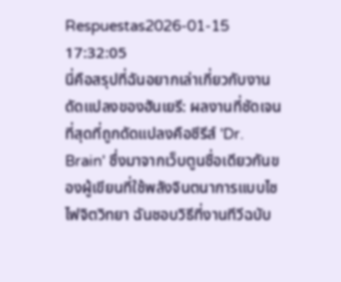Respuestas2026-01-15 17:32:05
นี่คือสรุปที่ฉันอยากเล่าเกี่ยวกับงานดัดแปลงของฮันเยรี: ผลงานที่ชัดเจนที่สุดที่ถูกดัดแปลงคือซีรีส์ 'Dr. Brain' ซึ่งมาจากเว็บตูนชื่อเดียวกันของผู้เขียนที่ใช้พลังจินตนาการแบบไซไฟจิตวิทยา ฉันชอบวิธีที่งานทีวีฉบับ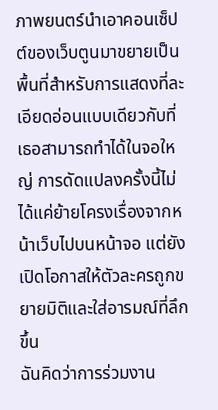ภาพยนตร์นำเอาคอนเซ็ปต์ของเว็บตูนมาขยายเป็นพื้นที่สำหรับการแสดงที่ละเอียดอ่อนแบบเดียวกับที่เธอสามารถทำได้ในจอใหญ่ การดัดแปลงครั้งนี้ไม่ได้แค่ย้ายโครงเรื่องจากหน้าเว็บไปบนหน้าจอ แต่ยังเปิดโอกาสให้ตัวละครถูกขยายมิติและใส่อารมณ์ที่ลึกขึ้น
ฉันคิดว่าการร่วมงาน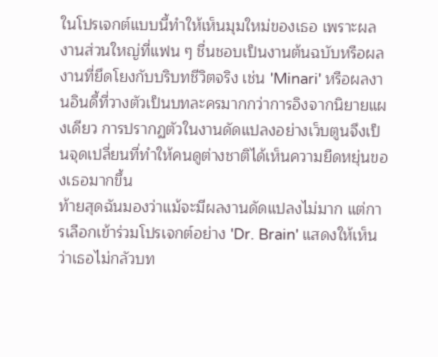ในโปรเจกต์แบบนี้ทำให้เห็นมุมใหม่ของเธอ เพราะผลงานส่วนใหญ่ที่แฟน ๆ ชื่นชอบเป็นงานต้นฉบับหรือผลงานที่ยึดโยงกับบริบทชีวิตจริง เช่น 'Minari' หรือผลงานอินดี้ที่วางตัวเป็นบทละครมากกว่าการอิงจากนิยายแผงเดียว การปรากฏตัวในงานดัดแปลงอย่างเว็บตูนจึงเป็นจุดเปลี่ยนที่ทำให้คนดูต่างชาติได้เห็นความยืดหยุ่นของเธอมากขึ้น
ท้ายสุดฉันมองว่าแม้จะมีผลงานดัดแปลงไม่มาก แต่การเลือกเข้าร่วมโปรเจกต์อย่าง 'Dr. Brain' แสดงให้เห็นว่าเธอไม่กลัวบท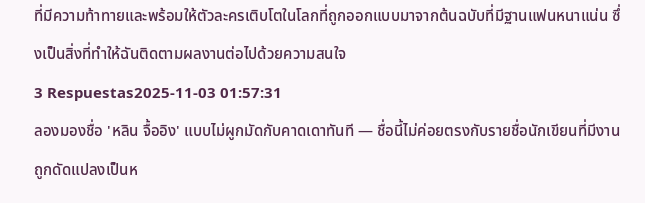ที่มีความท้าทายและพร้อมให้ตัวละครเติบโตในโลกที่ถูกออกแบบมาจากต้นฉบับที่มีฐานแฟนหนาแน่น ซึ่งเป็นสิ่งที่ทำให้ฉันติดตามผลงานต่อไปด้วยความสนใจ
3 Respuestas2025-11-03 01:57:31
ลองมองชื่อ 'หลิน จื้ออิง' แบบไม่ผูกมัดกับคาดเดาทันที — ชื่อนี้ไม่ค่อยตรงกับรายชื่อนักเขียนที่มีงานถูกดัดแปลงเป็นห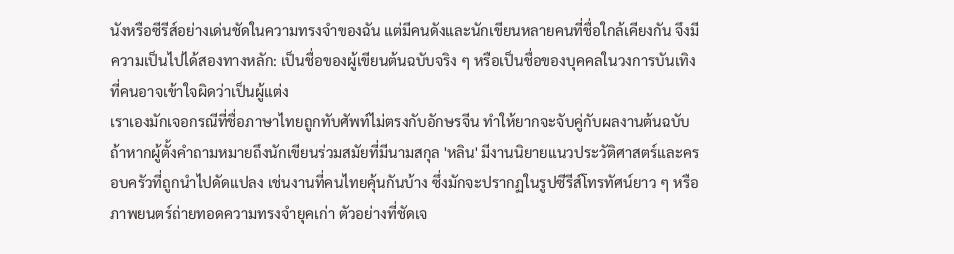นังหรือซีรีส์อย่างเด่นชัดในความทรงจำของฉัน แต่มีคนดังและนักเขียนหลายคนที่ชื่อใกล้เคียงกัน จึงมีความเป็นไปได้สองทางหลัก: เป็นชื่อของผู้เขียนต้นฉบับจริง ๆ หรือเป็นชื่อของบุคคลในวงการบันเทิงที่คนอาจเข้าใจผิดว่าเป็นผู้แต่ง
เราเองมักเจอกรณีที่ชื่อภาษาไทยถูกทับศัพท์ไม่ตรงกับอักษรจีน ทำให้ยากจะจับคู่กับผลงานต้นฉบับ ถ้าหากผู้ตั้งคำถามหมายถึงนักเขียนร่วมสมัยที่มีนามสกุล 'หลิน' มีงานนิยายแนวประวัติศาสตร์และครอบครัวที่ถูกนำไปดัดแปลง เช่นงานที่คนไทยคุ้นกันบ้าง ซึ่งมักจะปรากฏในรูปซีรีส์โทรทัศน์ยาว ๆ หรือภาพยนตร์ถ่ายทอดความทรงจำยุคเก่า ตัวอย่างที่ชัดเจ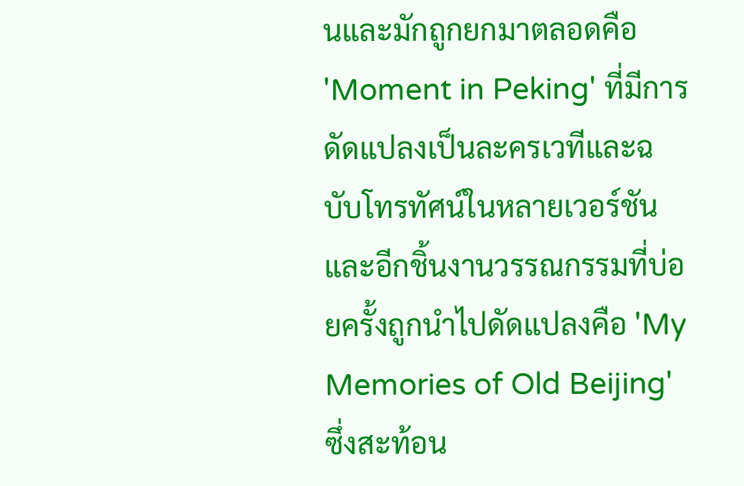นและมักถูกยกมาตลอดคือ 'Moment in Peking' ที่มีการดัดแปลงเป็นละครเวทีและฉบับโทรทัศน์ในหลายเวอร์ชัน และอีกชิ้นงานวรรณกรรมที่บ่อยครั้งถูกนำไปดัดแปลงคือ 'My Memories of Old Beijing' ซึ่งสะท้อน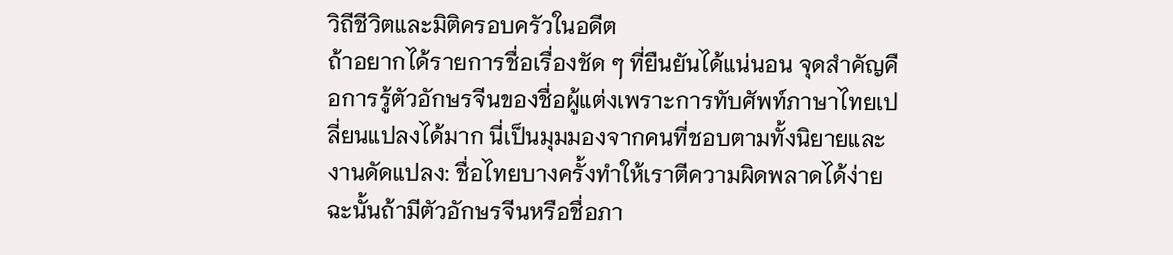วิถีชีวิตและมิติครอบครัวในอดีต
ถ้าอยากได้รายการชื่อเรื่องชัด ๆ ที่ยืนยันได้แน่นอน จุดสำคัญคือการรู้ตัวอักษรจีนของชื่อผู้แต่งเพราะการทับศัพท์ภาษาไทยเปลี่ยนแปลงได้มาก นี่เป็นมุมมองจากคนที่ชอบตามทั้งนิยายและงานดัดแปลง: ชื่อไทยบางครั้งทำให้เราตีความผิดพลาดได้ง่าย ฉะนั้นถ้ามีตัวอักษรจีนหรือชื่อภา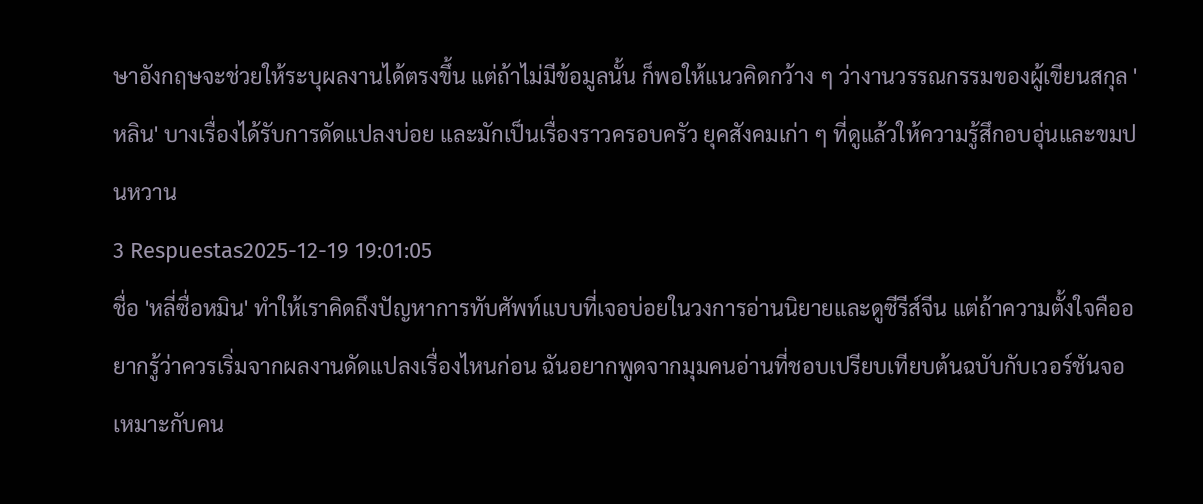ษาอังกฤษจะช่วยให้ระบุผลงานได้ตรงขึ้น แต่ถ้าไม่มีข้อมูลนั้น ก็พอให้แนวคิดกว้าง ๆ ว่างานวรรณกรรมของผู้เขียนสกุล 'หลิน' บางเรื่องได้รับการดัดแปลงบ่อย และมักเป็นเรื่องราวครอบครัว ยุคสังคมเก่า ๆ ที่ดูแล้วให้ความรู้สึกอบอุ่นและขมปนหวาน
3 Respuestas2025-12-19 19:01:05
ชื่อ 'หลี่ซื่อหมิน' ทำให้เราคิดถึงปัญหาการทับศัพท์แบบที่เจอบ่อยในวงการอ่านนิยายและดูซีรีส์จีน แต่ถ้าความตั้งใจคืออยากรู้ว่าควรเริ่มจากผลงานดัดแปลงเรื่องไหนก่อน ฉันอยากพูดจากมุมคนอ่านที่ชอบเปรียบเทียบต้นฉบับกับเวอร์ชันจอ เหมาะกับคน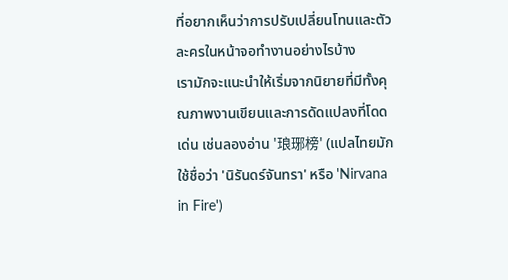ที่อยากเห็นว่าการปรับเปลี่ยนโทนและตัวละครในหน้าจอทำงานอย่างไรบ้าง
เรามักจะแนะนำให้เริ่มจากนิยายที่มีทั้งคุณภาพงานเขียนและการดัดแปลงที่โดดเด่น เช่นลองอ่าน '琅琊榜' (แปลไทยมักใช้ชื่อว่า 'นิรันดร์จันทรา' หรือ 'Nirvana in Fire')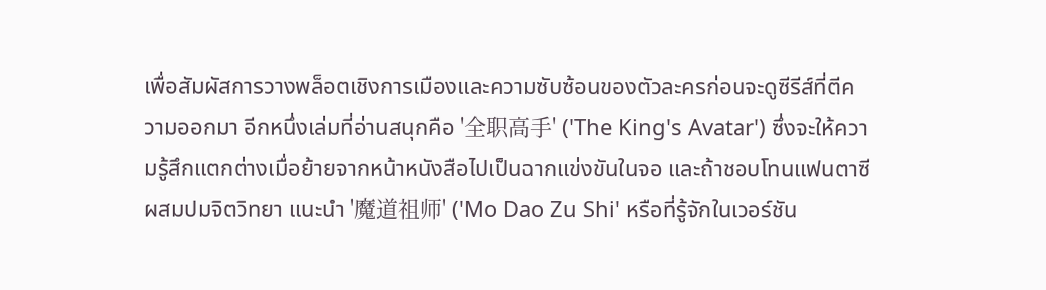เพื่อสัมผัสการวางพล็อตเชิงการเมืองและความซับซ้อนของตัวละครก่อนจะดูซีรีส์ที่ตีความออกมา อีกหนึ่งเล่มที่อ่านสนุกคือ '全职高手' ('The King's Avatar') ซึ่งจะให้ความรู้สึกแตกต่างเมื่อย้ายจากหน้าหนังสือไปเป็นฉากแข่งขันในจอ และถ้าชอบโทนแฟนตาซีผสมปมจิตวิทยา แนะนำ '魔道祖师' ('Mo Dao Zu Shi' หรือที่รู้จักในเวอร์ชัน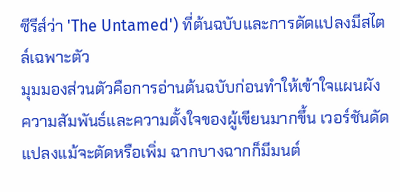ซีรีส์ว่า 'The Untamed') ที่ต้นฉบับและการดัดแปลงมีสไตล์เฉพาะตัว
มุมมองส่วนตัวคือการอ่านต้นฉบับก่อนทำให้เข้าใจแผนผังความสัมพันธ์และความตั้งใจของผู้เขียนมากขึ้น เวอร์ชันดัดแปลงแม้จะตัดหรือเพิ่ม ฉากบางฉากก็มีมนต์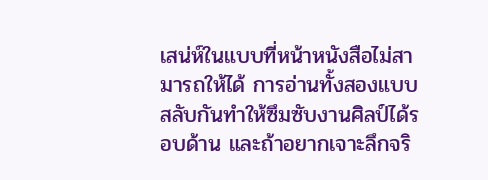เสน่ห์ในแบบที่หน้าหนังสือไม่สามารถให้ได้ การอ่านทั้งสองแบบสลับกันทำให้ซึมซับงานศิลป์ได้รอบด้าน และถ้าอยากเจาะลึกจริ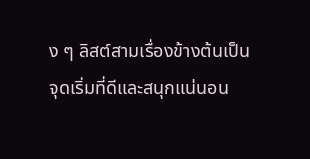ง ๆ ลิสต์สามเรื่องข้างต้นเป็นจุดเริ่มที่ดีและสนุกแน่นอน